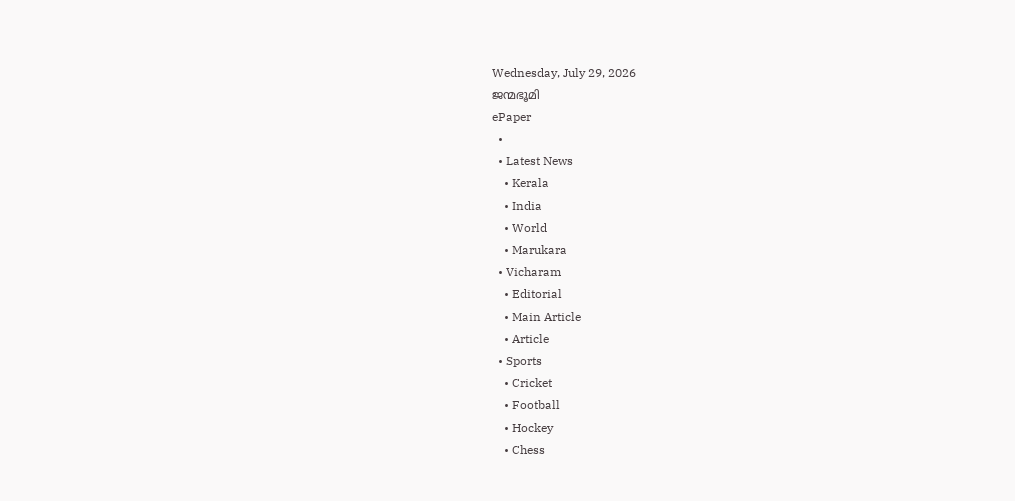Wednesday, July 29, 2026
ജന്മഭൂമി
ePaper
  •
  • Latest News
    • Kerala
    • India
    • World
    • Marukara
  • Vicharam
    • Editorial
    • Main Article
    • Article
  • Sports
    • Cricket
    • Football
    • Hockey
    • Chess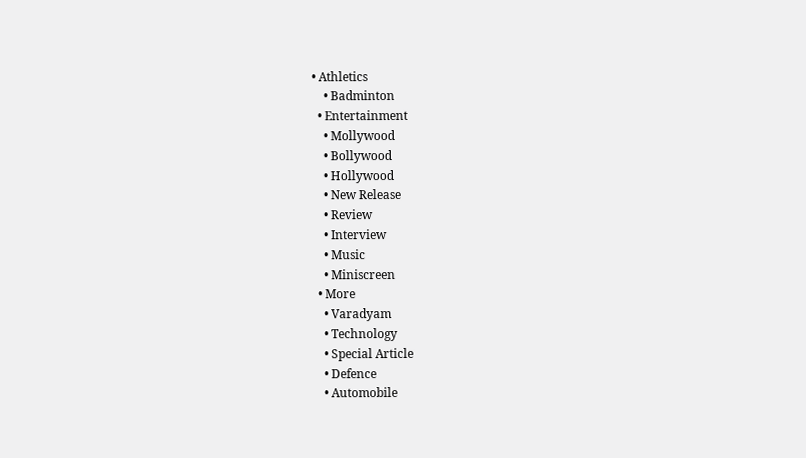• Athletics
    • Badminton
  • Entertainment
    • Mollywood
    • Bollywood
    • Hollywood
    • New Release
    • Review
    • Interview
    • Music
    • Miniscreen
  • More
    • Varadyam
    • Technology
    • Special Article
    • Defence
    • Automobile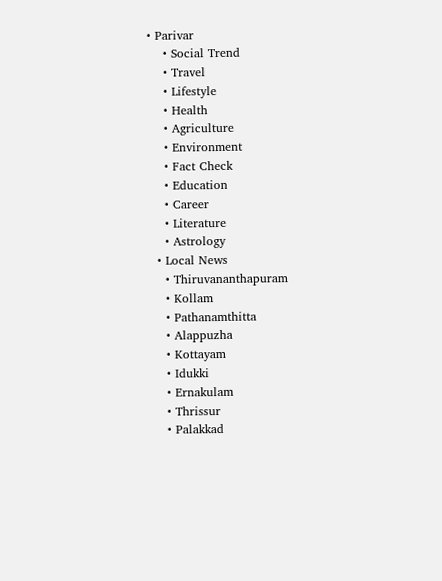• Parivar
    • Social Trend
    • Travel
    • Lifestyle
    • Health
    • Agriculture
    • Environment
    • Fact Check
    • Education
    • Career
    • Literature
    • Astrology
  • Local News
    • Thiruvananthapuram
    • Kollam
    • Pathanamthitta
    • Alappuzha
    • Kottayam
    • Idukki
    • Ernakulam
    • Thrissur
    • Palakkad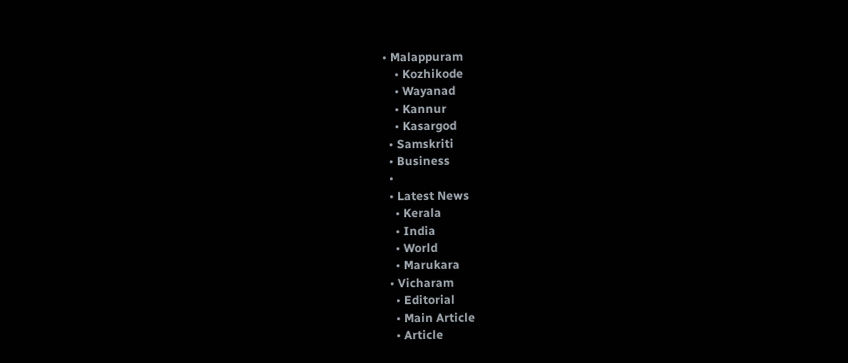• Malappuram
    • Kozhikode
    • Wayanad
    • Kannur
    • Kasargod
  • Samskriti
  • Business
  •
  • Latest News
    • Kerala
    • India
    • World
    • Marukara
  • Vicharam
    • Editorial
    • Main Article
    • Article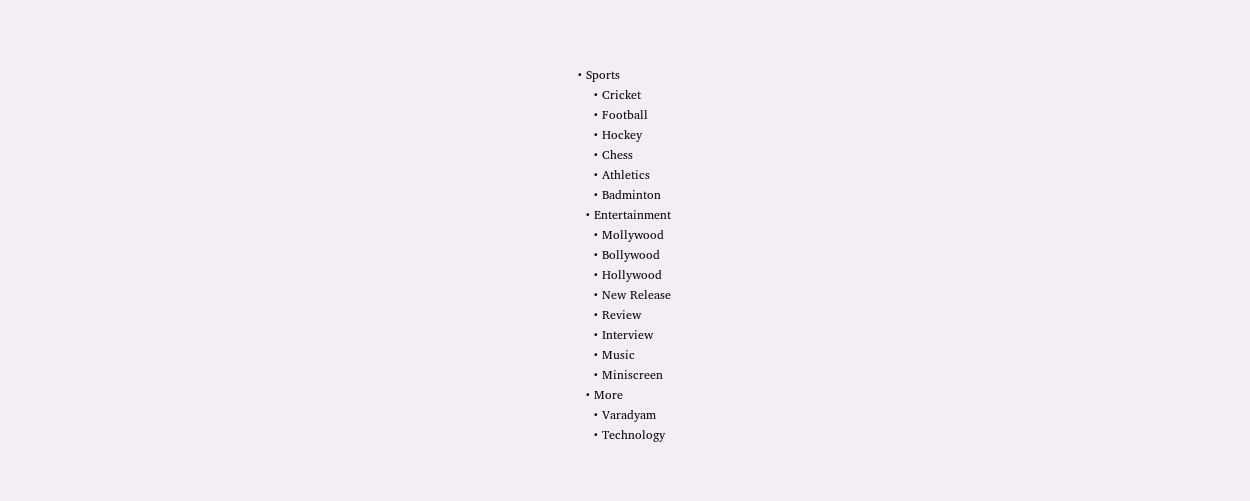• Sports
    • Cricket
    • Football
    • Hockey
    • Chess
    • Athletics
    • Badminton
  • Entertainment
    • Mollywood
    • Bollywood
    • Hollywood
    • New Release
    • Review
    • Interview
    • Music
    • Miniscreen
  • More
    • Varadyam
    • Technology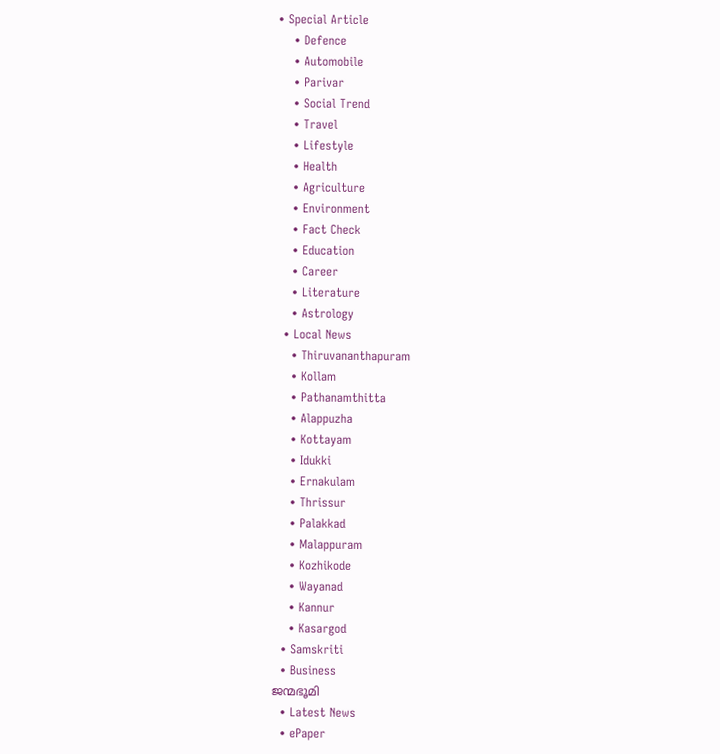• Special Article
    • Defence
    • Automobile
    • Parivar
    • Social Trend
    • Travel
    • Lifestyle
    • Health
    • Agriculture
    • Environment
    • Fact Check
    • Education
    • Career
    • Literature
    • Astrology
  • Local News
    • Thiruvananthapuram
    • Kollam
    • Pathanamthitta
    • Alappuzha
    • Kottayam
    • Idukki
    • Ernakulam
    • Thrissur
    • Palakkad
    • Malappuram
    • Kozhikode
    • Wayanad
    • Kannur
    • Kasargod
  • Samskriti
  • Business
ജന്മഭൂമി
  • Latest News
  • ePaper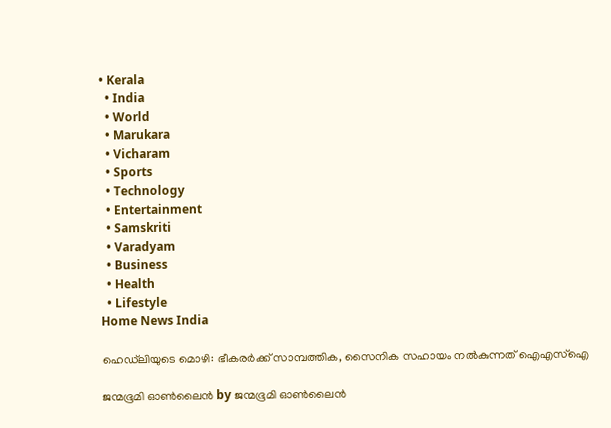• Kerala
  • India
  • World
  • Marukara
  • Vicharam
  • Sports
  • Technology
  • Entertainment
  • Samskriti
  • Varadyam
  • Business
  • Health
  • Lifestyle
Home News India

ഹെഡ്‌ലിയുടെ മൊഴി: ഭീകരര്‍ക്ക് സാമ്പത്തിക, സൈനിക സഹായം നല്‍കുന്നത് ഐഎസ്‌ഐ

ജന്മഭൂമി ഓണ്‍ലൈന്‍ by ജന്മഭൂമി ഓണ്‍ലൈന്‍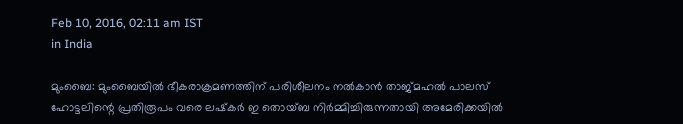Feb 10, 2016, 02:11 am IST
in India

മുംബൈ: മുംബൈയില്‍ ഭീകരാക്രമണത്തിന് പരിശീലനം നല്‍കാന്‍ താജ്മഹല്‍ പാലസ് ഹോട്ടലിന്റെ പ്രതിരൂപം വരെ ലഷ്‌കര്‍ ഇ തൊയ്ബ നിര്‍മ്മിച്ചിരുന്നതായി അമേരിക്കയില്‍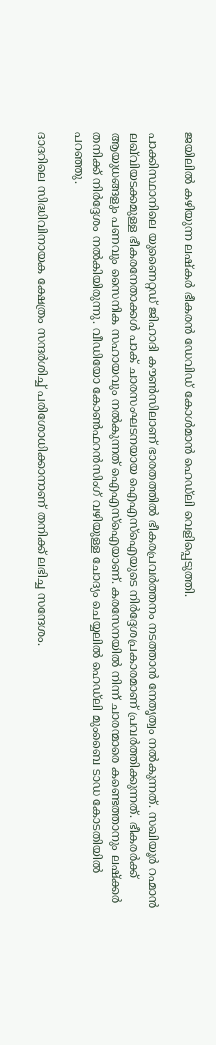ജയിലില്‍ കഴിയുന്ന ലഷ്‌കര്‍ ഭീകരന്‍ ഡേവിഡ് കോള്‍മാന്‍ ഹെഡ്‌ലി വെളിപ്പെടുത്തി.

പാക്കിസ്ഥാനിലെ യുണൈറ്റഡ് ജിഹാദി കൗണ്‍സിലാണ് ഭാരതത്തില്‍ ഭീകരപ്രവര്‍ത്തനം നടത്താന്‍ നേതൃത്വം നല്‍കുന്നത്. സഖിയൂര്‍ റഹ്മാന്‍ ലഖ്‌വിയടക്കമുള്ള ഭീകരനേതാക്കള്‍ പാക് ചാരസംഘടനയായ ഐഎസ്‌ഐയുടെ നിര്‍ദ്ദേശപ്രകാരമാണ് പ്രവര്‍ത്തിക്കുന്നത്. ഭീകരര്‍ക്ക് ആയുധങ്ങളും പണവും സൈനിക സഹായവും നല്‍കുന്നത് ഐഎസ്‌ഐയാണ്. കരസേനയില്‍ നിന്ന് ചാരന്മാരെ കണ്ടെത്താനും ലഷ്‌ക്കര്‍ തനിക്ക് നിര്‍ദ്ദേശം നല്‍കിയിരുന്നു. വീഡിയോ കോണ്‍ഫറന്‍സിംഗ് വഴിയുള്ള ചോദ്യം ചെയ്യലില്‍ ഹെഡ്‌ലി മുംബൈ ടാഡ കോടതിയില്‍ പറഞ്ഞു.

ദാദറിലെ സിദ്ധിവിനായക ക്ഷേത്രം സന്ദര്‍ശിച്ച് പരിശോധിക്കാനാണ് തനിക്ക് ലഭിച്ച സന്ദേശം.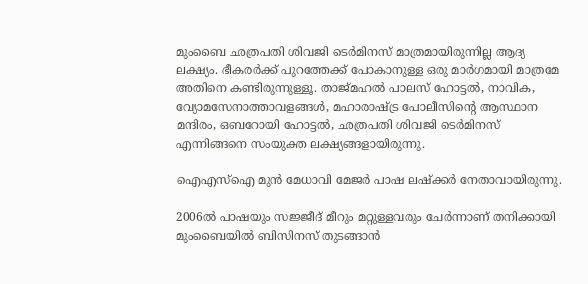മുംബൈ ഛത്രപതി ശിവജി ടെര്‍മിനസ് മാത്രമായിരുന്നില്ല ആദ്യ ലക്ഷ്യം. ഭീകരര്‍ക്ക് പുറത്തേക്ക് പോകാനുള്ള ഒരു മാര്‍ഗമായി മാത്രമേ അതിനെ കണ്ടിരുന്നുള്ളൂ. താജ്മഹല്‍ പാലസ് ഹോട്ടല്‍, നാവിക, വ്യോമസേനാത്താവളങ്ങള്‍, മഹാരാഷ്‌ട്ര പോലീസിന്റെ ആസ്ഥാന മന്ദിരം, ഒബറോയി ഹോട്ടല്‍, ഛത്രപതി ശിവജി ടെര്‍മിനസ് എന്നിങ്ങനെ സംയുക്ത ലക്ഷ്യങ്ങളായിരുന്നു.

ഐഎസ്‌ഐ മുന്‍ മേധാവി മേജര്‍ പാഷ ലഷ്‌ക്കര്‍ നേതാവായിരുന്നു.

2006ല്‍ പാഷയും സജ്ജീദ് മീറും മറ്റുള്ളവരും ചേര്‍ന്നാണ് തനിക്കായി മുംബൈയില്‍ ബിസിനസ് തുടങ്ങാന്‍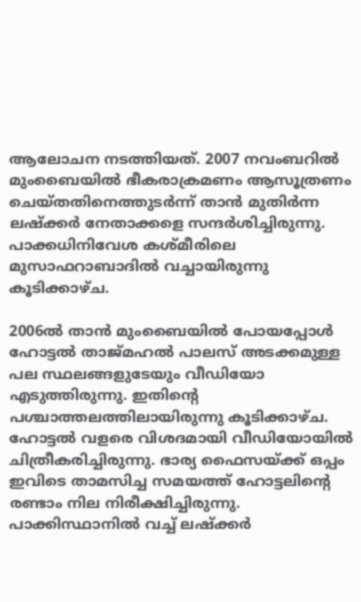ആലോചന നടത്തിയത്. 2007 നവംബറില്‍ മുംബൈയില്‍ ഭീകരാക്രമണം ആസൂത്രണം ചെയ്തതിനെത്തുടര്‍ന്ന് താന്‍ മുതിര്‍ന്ന ലഷ്‌ക്കര്‍ നേതാക്കളെ സന്ദര്‍ശിച്ചിരുന്നു. പാക്കധിനിവേശ കശ്മീരിലെ മുസാഫറാബാദില്‍ വച്ചായിരുന്നു കൂടിക്കാഴ്ച.

2006ല്‍ താന്‍ മുംബൈയില്‍ പോയപ്പോള്‍ ഹോട്ടല്‍ താജ്മഹല്‍ പാലസ് അടക്കമുള്ള പല സ്ഥലങ്ങളുടേയും വീഡിയോ എടുത്തിരുന്നു. ഇതിന്റെ പശ്ചാത്തലത്തിലായിരുന്നു കൂടിക്കാഴ്ച. ഹോട്ടല്‍ വളരെ വിശദമായി വീഡിയോയില്‍ ചിത്രീകരിച്ചിരുന്നു. ഭാര്യ ഫൈസയ്‌ക്ക് ഒപ്പം ഇവിടെ താമസിച്ച സമയത്ത് ഹോട്ടലിന്റെ രണ്ടാം നില നിരീക്ഷിച്ചിരുന്നു. പാക്കിസ്ഥാനില്‍ വച്ച് ലഷ്‌ക്കര്‍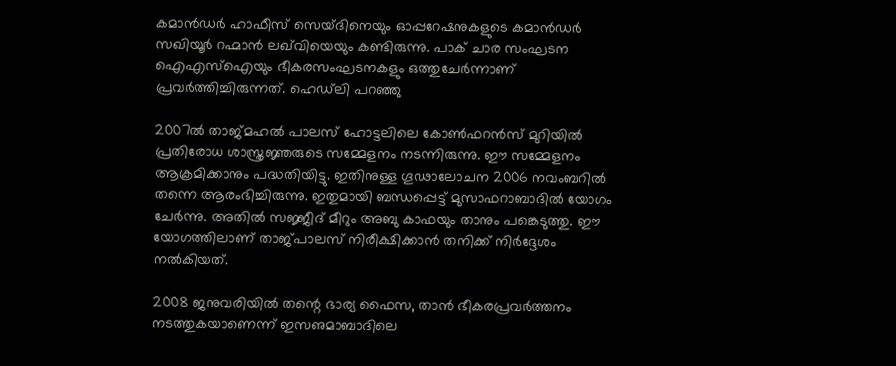കമാന്‍ഡര്‍ ഹാഫീസ് സെയ്ദിനെയും ഓപ്പറേഷനുകളുടെ കമാന്‍ഡര്‍ സഖിയൂര്‍ റഹ്മാന്‍ ലഖ്‌വിയെയും കണ്ടിരുന്നു. പാക് ചാര സംഘടന ഐഎസ്‌ഐയും ഭീകരസംഘടനകളും ഒത്തുചേര്‍ന്നാണ് പ്രവര്‍ത്തിച്ചിരുന്നത്. ഹെഡ്‌ലി പറഞ്ഞു

2007ല്‍ താജ്മഹല്‍ പാലസ് ഹോട്ടലിലെ കോണ്‍ഫറന്‍സ് മുറിയില്‍ പ്രതിരോധ ശാസ്ത്രജ്ഞരുടെ സമ്മേളനം നടന്നിരുന്നു. ഈ സമ്മേളനം ആക്രമിക്കാനും പദ്ധതിയിട്ടു. ഇതിനുള്ള ഗൂഢാലോചന 2006 നവംബറില്‍ തന്നെ ആരംഭിച്ചിരുന്നു. ഇതുമായി ബന്ധപ്പെട്ട് മുസാഫറാബാദില്‍ യോഗം ചേര്‍ന്നു. അതില്‍ സജ്ജീദ് മീറും അബു കാഫയും താനും പങ്കെടുത്തു. ഈ യോഗത്തിലാണ് താജ്പാലസ് നിരീക്ഷിക്കാന്‍ തനിക്ക് നിര്‍ദ്ദേശം നല്‍കിയത്.

2008 ജനുവരിയില്‍ തന്റെ ഭാര്യ ഫൈസ, താന്‍ ഭീകരപ്രവര്‍ത്തനം നടത്തുകയാണെന്ന് ഇസഌമാബാദിലെ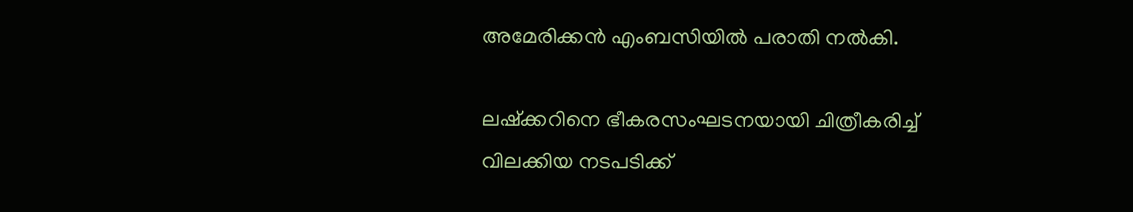അമേരിക്കന്‍ എംബസിയില്‍ പരാതി നല്‍കി.

ലഷ്‌ക്കറിനെ ഭീകരസംഘടനയായി ചിത്രീകരിച്ച് വിലക്കിയ നടപടിക്ക്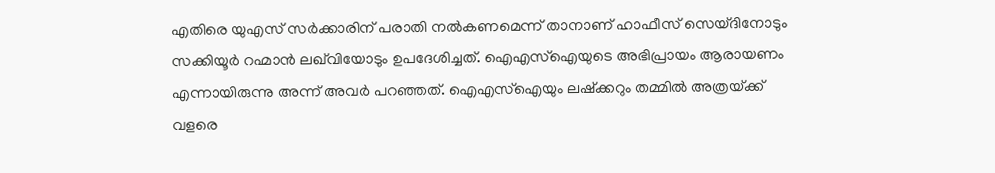എതിരെ യുഎസ് സര്‍ക്കാരിന് പരാതി നല്‍കണമെന്ന് താനാണ് ഹാഫീസ് സെയ്ദിനോടും സക്കിയൂര്‍ റഹ്മാന്‍ ലഖ്‌വിയോടും ഉപദേശിച്ചത്. ഐഎസ്‌ഐയുടെ അഭിപ്രായം ആരായണം എന്നായിരുന്നു അന്ന് അവര്‍ പറഞ്ഞത്. ഐഎസ്‌ഐയും ലഷ്‌ക്കറും തമ്മില്‍ അത്രയ്‌ക്ക് വളരെ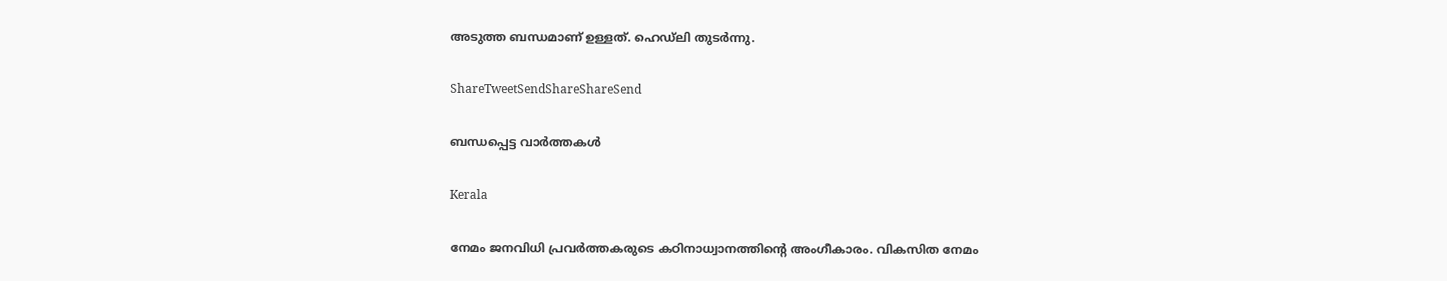അടുത്ത ബന്ധമാണ് ഉള്ളത്. ഹെഡ്‌ലി തുടര്‍ന്നു.

ShareTweetSendShareShareSend

ബന്ധപ്പെട്ട വാര്‍ത്തകള്‍

Kerala

നേമം ജനവിധി പ്രവർത്തകരുടെ കഠിനാധ്വാനത്തിന്റെ അംഗീകാരം. വികസിത നേമം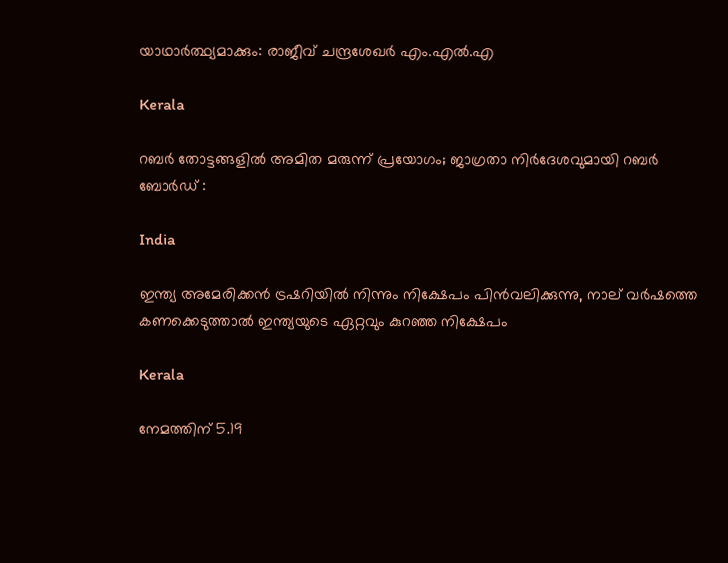യാഥാർത്ഥ്യമാക്കും: രാജീവ് ചന്ദ്രശേഖർ എം.എൽ.എ

Kerala

റബർ തോട്ടങ്ങളിൽ അമിത മരുന്ന് പ്രയോഗം; ജാഗ്രതാ നിർദേശവുമായി റബർ ബോർഡ് :

India

ഇന്ത്യ അമേരിക്കന്‍ ട്രഷറിയില്‍ നിന്നും നിക്ഷേപം പിന്‍വലിക്കുന്നു, നാല് വര്‍ഷത്തെ കണക്കെടുത്താല്‍ ഇന്ത്യയുടെ ഏറ്റവും കുറഞ്ഞ നിക്ഷേപം

Kerala

നേമത്തിന് 5.19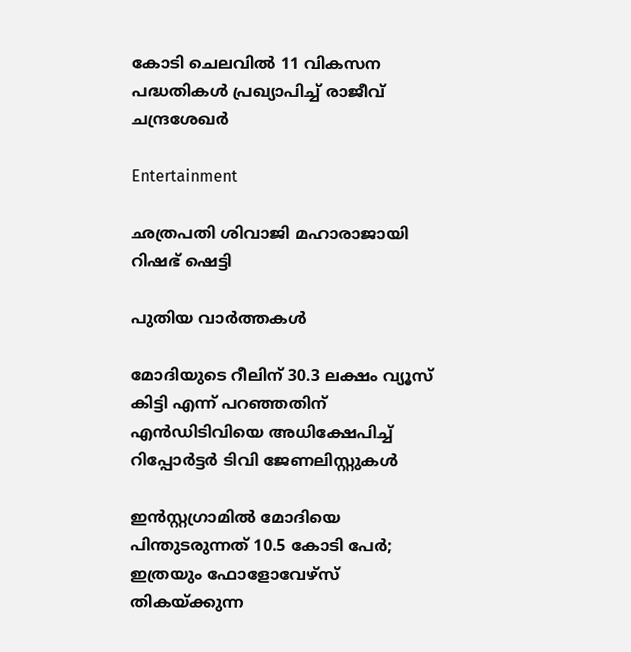കോടി ചെലവില്‍ 11 വികസന പദ്ധതികള്‍ പ്രഖ്യാപിച്ച് രാജീവ് ചന്ദ്രശേഖര്‍

Entertainment

ഛത്രപതി ശിവാജി മഹാരാജായി റിഷഭ് ഷെട്ടി

പുതിയ വാര്‍ത്തകള്‍

മോദിയുടെ റീലിന് 30.3 ലക്ഷം വ്യൂസ് കിട്ടി എന്ന് പറ‍ഞ്ഞതിന് എന്‍ഡിടിവിയെ അധിക്ഷേപിച്ച് റിപ്പോര്‍ട്ടര്‍ ടിവി ജേണലിസ്റ്റുകള്‍

ഇൻസ്റ്റഗ്രാമില്‍ മോദിയെ പിന്തുടരുന്നത് 10.5 കോടി പേര്‍; ഇത്രയും ഫോളോവേഴ്സ് തികയ്‌ക്കുന്ന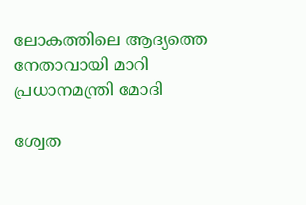ലോകത്തിലെ ആദ്യത്തെ നേതാവായി മാറി പ്രധാനമന്ത്രി മോദി

ശ്വേത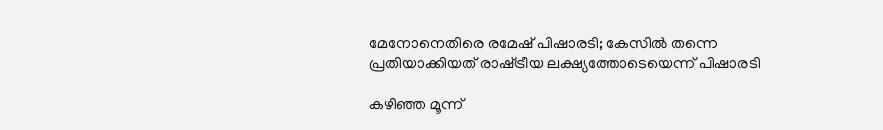മേനോനെതിരെ രമേഷ് പിഷാരടി; കേസില്‍ തന്നെ പ്രതിയാക്കിയത് രാഷ്‌ട്രീയ ലക്ഷ്യത്തോടെയെന്ന് പിഷാരടി

കഴിഞ്ഞ മൂന്ന്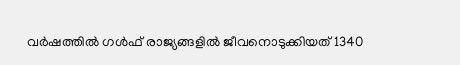വര്‍ഷത്തില്‍ ഗള്‍ഫ് രാജ്യങ്ങളില്‍ ജീവനൊടുക്കിയത് 1340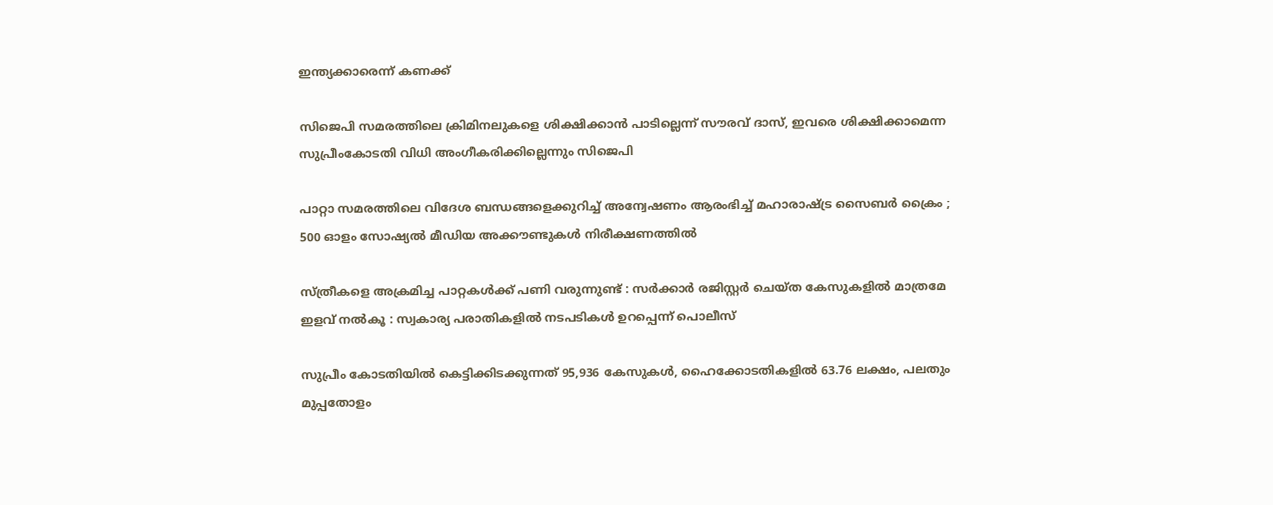ഇന്ത്യക്കാരെന്ന് കണക്ക്

സിജെപി സമരത്തിലെ ക്രിമിനലുകളെ ശിക്ഷിക്കാന്‍ പാടില്ലെന്ന് സൗരവ് ദാസ്, ഇവരെ ശിക്ഷിക്കാമെന്ന സുപ്രീംകോടതി വിധി അംഗീകരിക്കില്ലെന്നും സിജെപി

പാറ്റാ സമരത്തിലെ വിദേശ ബന്ധങ്ങളെക്കുറിച്ച് അന്വേഷണം ആരംഭിച്ച് മഹാരാഷ്‌ട്ര സൈബർ ക്രൈം ; 500 ഓളം സോഷ്യൽ മീഡിയ അക്കൗണ്ടുകൾ നിരീക്ഷണത്തിൽ

സ്ത്രീകളെ അക്രമിച്ച പാറ്റകൾക്ക് പണി വരുന്നുണ്ട് : സർക്കാർ രജിസ്റ്റർ ചെയ്ത കേസുകളിൽ മാത്രമേ ഇളവ് നൽകൂ : സ്വകാര്യ പരാതികളിൽ നടപടികൾ ഉറപ്പെന്ന് പൊലീസ്

സുപ്രീം കോടതിയില്‍ കെട്ടിക്കിടക്കുന്നത് 95,936 കേസുകള്‍, ഹൈക്കോടതികളില്‍ 63.76 ലക്ഷം, പലതും മുപ്പതോളം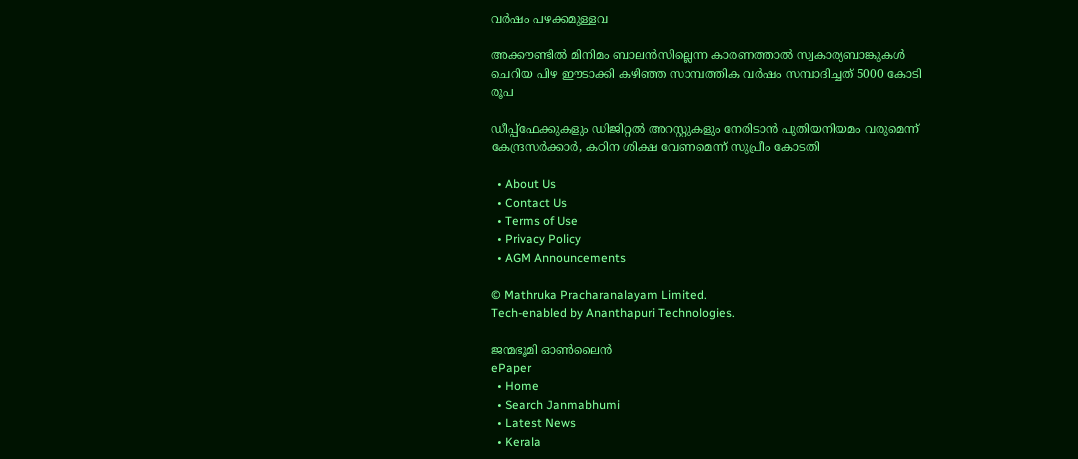വര്‍ഷം പഴക്കമുള്ളവ

അക്കൗണ്ടില്‍ മിനിമം ബാലന്‍സില്ലെന്ന കാരണത്താല്‍ സ്വകാര്യബാങ്കുകള്‍ ചെറിയ പിഴ ഈടാക്കി കഴി‍ഞ്ഞ സാമ്പത്തിക വര്‍ഷം സമ്പാദിച്ചത് 5000 കോടി രൂപ

ഡീപ്പ്‌ഫേക്കുകളും ഡിജിറ്റല്‍ അറസ്റ്റുകളും നേരിടാന്‍ പുതിയനിയമം വരുമെന്ന് കേന്ദ്രസര്‍ക്കാര്‍, കഠിന ശിക്ഷ വേണമെന്ന് സുപ്രീം കോടതി

  • About Us
  • Contact Us
  • Terms of Use
  • Privacy Policy
  • AGM Announcements

© Mathruka Pracharanalayam Limited.
Tech-enabled by Ananthapuri Technologies.

ജന്മഭൂമി ഓണ്‍ലൈന്‍
ePaper
  • Home
  • Search Janmabhumi
  • Latest News
  • Kerala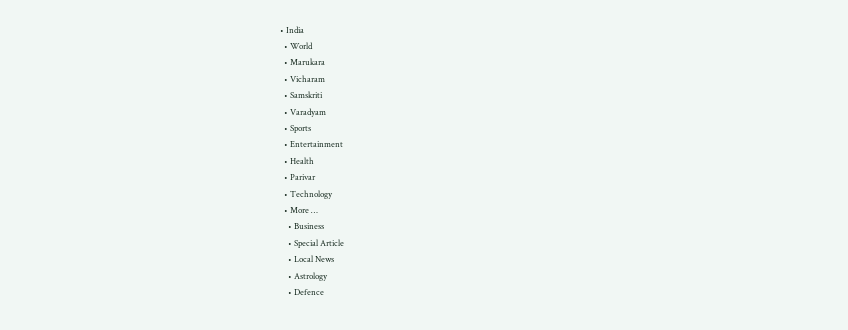• India
  • World
  • Marukara
  • Vicharam
  • Samskriti
  • Varadyam
  • Sports
  • Entertainment
  • Health
  • Parivar
  • Technology
  • More …
    • Business
    • Special Article
    • Local News
    • Astrology
    • Defence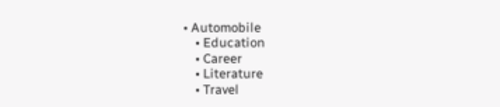• Automobile
    • Education
    • Career
    • Literature
    • Travel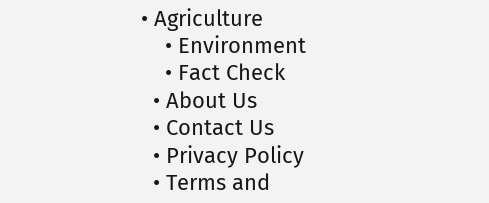• Agriculture
    • Environment
    • Fact Check
  • About Us
  • Contact Us
  • Privacy Policy
  • Terms and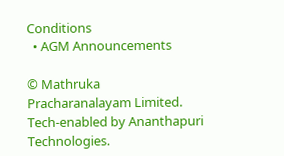Conditions
  • AGM Announcements

© Mathruka Pracharanalayam Limited.
Tech-enabled by Ananthapuri Technologies.